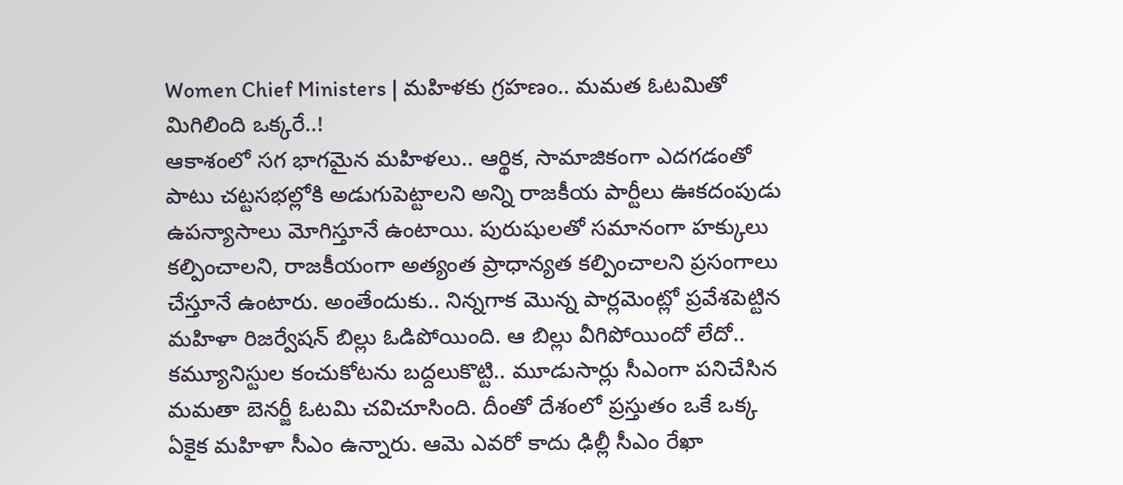Women Chief Ministers | మహిళకు గ్రహణం.. మమత ఓటమితో మిగిలింది ఒక్కరే..!
ఆకాశంలో సగ భాగమైన మహిళలు.. ఆర్థిక, సామాజికంగా ఎదగడంతో పాటు చట్టసభల్లోకి అడుగుపెట్టాలని అన్ని రాజకీయ పార్టీలు ఊకదంపుడు ఉపన్యాసాలు మోగిస్తూనే ఉంటాయి. పురుషులతో సమానంగా హక్కులు కల్పించాలని, రాజకీయంగా అత్యంత ప్రాధాన్యత కల్పించాలని ప్రసంగాలు చేస్తూనే ఉంటారు. అంతేందుకు.. నిన్నగాక మొన్న పార్లమెంట్లో ప్రవేశపెట్టిన మహిళా రిజర్వేషన్ బిల్లు ఓడిపోయింది. ఆ బిల్లు వీగిపోయిందో లేదో.. కమ్యూనిస్టుల కంచుకోటను బద్దలుకొట్టి.. మూడుసార్లు సీఎంగా పనిచేసిన మమతా బెనర్జీ ఓటమి చవిచూసింది. దీంతో దేశంలో ప్రస్తుతం ఒకే ఒక్క ఏకైక మహిళా సీఎం ఉన్నారు. ఆమె ఎవరో కాదు ఢిల్లీ సీఎం రేఖా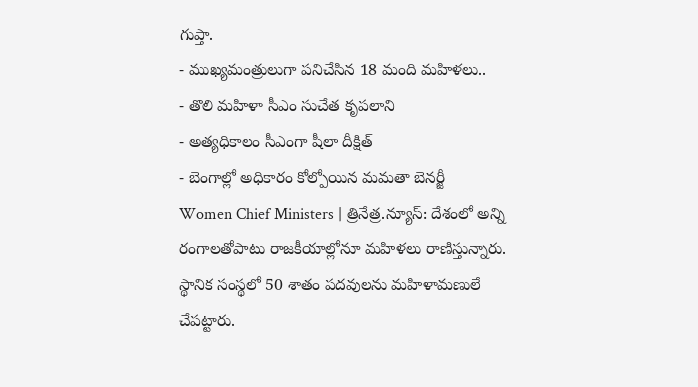గుప్తా.
- ముఖ్యమంత్రులుగా పనిచేసిన 18 మంది మహిళలు..
- తొలి మహిళా సీఎం సుచేత కృపలాని
- అత్యధికాలం సీఎంగా షీలా దీక్షిత్
- బెంగాల్లో అధికారం కోల్పోయిన మమతా బెనర్జీ
Women Chief Ministers | త్రినేత్ర.న్యూస్: దేశంలో అన్ని రంగాలతోపాటు రాజకీయాల్లోనూ మహిళలు రాణిస్తున్నారు. స్థానిక సంస్థలో 50 శాతం పదవులను మహిళామణులే చేపట్టారు.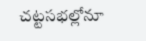చట్టసభల్లోనూ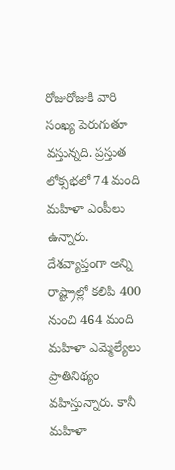రోజురోజుకి వారి సంఖ్య పెరుగుతూ వస్తున్నది. ప్రస్తుత లోక్సభలో 74 మంది మహిళా ఎంపీలు ఉన్నారు. దేశవ్యాప్తంగా అన్ని రాష్ట్రాల్లో కలిపి 400 నుంచి 464 మంది మహిళా ఎమ్మెల్యేలు ప్రాతినిథ్యం వహిస్తున్నారు. కానీ మహిళా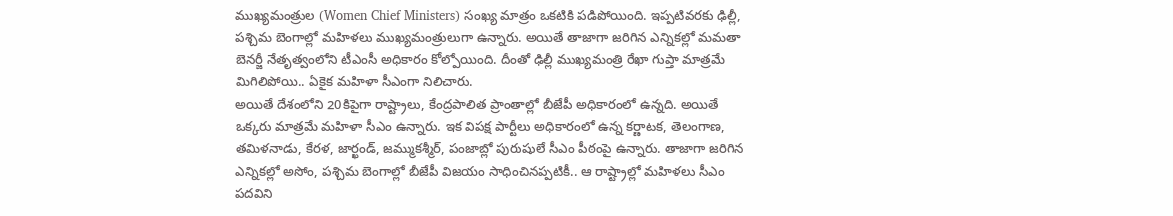ముఖ్యమంత్రుల (Women Chief Ministers) సంఖ్య మాత్రం ఒకటికి పడిపోయింది. ఇప్పటివరకు ఢిల్లీ, పశ్చిమ బెంగాల్లో మహిళలు ముఖ్యమంత్రులుగా ఉన్నారు. అయితే తాజాగా జరిగిన ఎన్నికల్లో మమతా బెనర్జీ నేతృత్వంలోని టీఎంసీ అధికారం కోల్పోయింది. దీంతో ఢిల్లీ ముఖ్యమంత్రి రేఖా గుప్తా మాత్రమే మిగిలిపోయి.. ఏకైక మహిళా సీఎంగా నిలిచారు.
అయితే దేశంలోని 20కిపైగా రాష్ట్రాలు, కేంద్రపాలిత ప్రాంతాల్లో బీజేపీ అధికారంలో ఉన్నది. అయితే ఒక్కరు మాత్రమే మహిళా సీఎం ఉన్నారు. ఇక విపక్ష పార్టీలు అధికారంలో ఉన్న కర్ణాటక, తెలంగాణ, తమిళనాడు, కేరళ, జార్ఖండ్, జమ్ముకశ్మీర్, పంజాబ్లో పురుషులే సీఎం పీఠంపై ఉన్నారు. తాజాగా జరిగిన ఎన్నికల్లో అసోం, పశ్చిమ బెంగాల్లో బీజేపీ విజయం సాధించినప్పటికీ.. ఆ రాష్ట్రాల్లో మహిళలు సీఎం పదవిని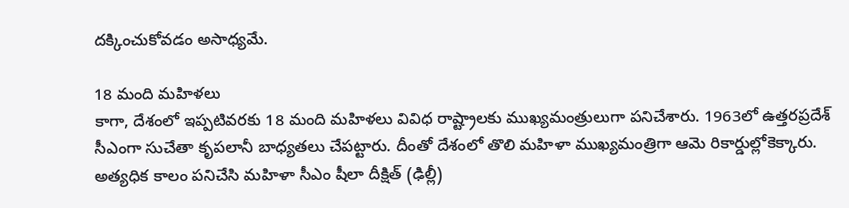దక్కించుకోవడం అసాధ్యమే.

18 మంది మహిళలు
కాగా, దేశంలో ఇప్పటివరకు 18 మంది మహిళలు వివిధ రాష్ట్రాలకు ముఖ్యమంత్రులుగా పనిచేశారు. 1963లో ఉత్తరప్రదేశ్ సీఎంగా సుచేతా కృపలానీ బాధ్యతలు చేపట్టారు. దీంతో దేశంలో తొలి మహిళా ముఖ్యమంత్రిగా ఆమె రికార్డుల్లోకెక్కారు. అత్యధిక కాలం పనిచేసి మహిళా సీఎం షీలా దీక్షిత్ (ఢిల్లీ)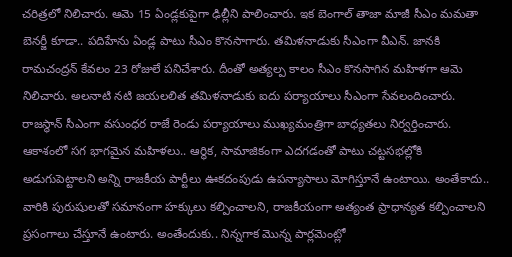చరిత్రలో నిలిచారు. ఆమె 15 ఏండ్లకుపైగా ఢిల్లీని పాలించారు. ఇక బెంగాల్ తాజా మాజీ సీఎం మమతా బెనర్జీ కూడా.. పదిహేను ఏండ్ల పాటు సీఎం కొనసాగారు. తమిళనాడుకు సీఎంగా వీఎన్. జానకి రామచంద్రన్ కేవలం 23 రోజులే పనిచేశారు. దీంతో అత్యల్ప కాలం సీఎం కొనసాగిన మహిళగా ఆమె నిలిచారు. అలనాటి నటి జయలలిత తమిళనాడుకు ఐదు పర్యాయాలు సీఎంగా సేవలందించారు. రాజస్థాన్ సీఎంగా వసుంధర రాజే రెండు పర్యాయాలు ముఖ్యమంత్రిగా బాధ్యతలు నిర్వర్తించారు.
ఆకాశంలో సగ భాగమైన మహిళలు.. ఆర్థిక, సామాజికంగా ఎదగడంతో పాటు చట్టసభల్లోకి అడుగుపెట్టాలని అన్ని రాజకీయ పార్టీలు ఊకదంపుడు ఉపన్యాసాలు మోగిస్తూనే ఉంటాయి. అంతేకాదు.. వారికి పురుషులతో సమానంగా హక్కులు కల్పించాలని, రాజకీయంగా అత్యంత ప్రాధాన్యత కల్పించాలని ప్రసంగాలు చేస్తూనే ఉంటారు. అంతేందుకు.. నిన్నగాక మొన్న పార్లమెంట్లో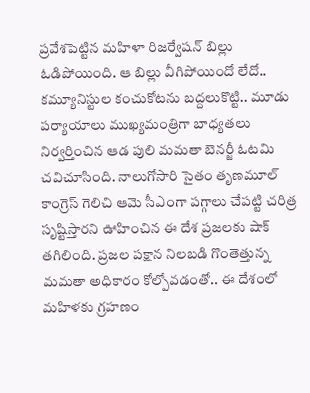ప్రవేశపెట్టిన మహిళా రిజర్వేషన్ బిల్లు ఓడిపోయింది. ఆ బిల్లు వీగిపోయిందో లేదో.. కమ్యూనిస్టుల కంచుకోటను బద్దలుకొట్టి.. మూడు పర్యాయాలు ముఖ్యమంత్రిగా బాధ్యతలు నిర్వర్తించిన ఆడ పులి మమతా బెనర్జీ ఓటమి చవిచూసింది. నాలుగోసారి సైతం తృణమూల్ కాంగ్రెస్ గెలిచి ఆమె సీఎంగా పగ్గాలు చేపట్టి చరిత్ర సృష్టిస్తారని ఊహించిన ఈ దేశ ప్రజలకు షాక్ తగిలింది. ప్రజల పక్షాన నిలబడి గొంతెత్తున్న మమతా అధికారం కోల్పోవడంతో.. ఈ దేశంలో మహిళకు గ్రహణం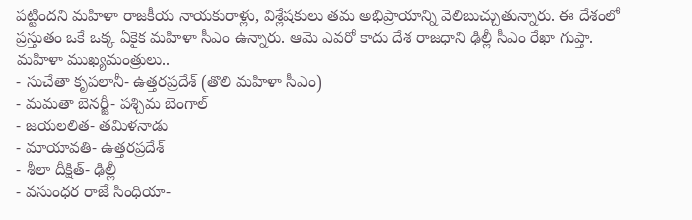పట్టిందని మహిళా రాజకీయ నాయకురాళ్లు, విశ్లేషకులు తమ అభిప్రాయాన్ని వెలిబుచ్చుతున్నారు. ఈ దేశంలో ప్రస్తుతం ఒకే ఒక్క ఏకైక మహిళా సీఎం ఉన్నారు. ఆమె ఎవరో కాదు దేశ రాజధాని ఢిల్లీ సీఎం రేఖా గుప్తా.
మహిళా ముఖ్యమంత్రులు..
- సుచేతా కృపలానీ- ఉత్తరప్రదేశ్ (తొలి మహిళా సీఎం)
- మమతా బెనర్జీ- పశ్చిమ బెంగాల్
- జయలలిత- తమిళనాడు
- మాయావతి- ఉత్తరప్రదేశ్
- శీలా దీక్షిత్- ఢిల్లీ
- వసుంధర రాజే సింధియా-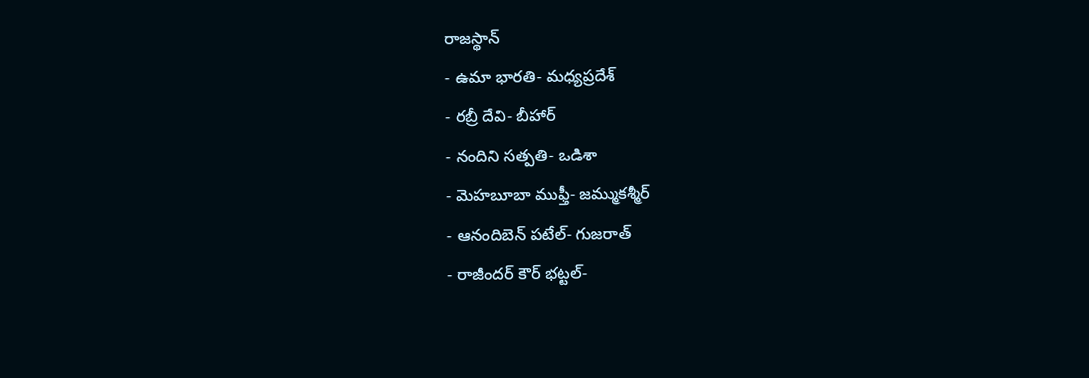రాజస్థాన్
- ఉమా భారతి- మధ్యప్రదేశ్
- రబ్రీ దేవి- బీహార్
- నందిని సత్పతి- ఒడిశా
- మెహబూబా ముఫ్తీ- జమ్ముకశ్మీర్
- ఆనందిబెన్ పటేల్- గుజరాత్
- రాజీందర్ కౌర్ భట్టల్-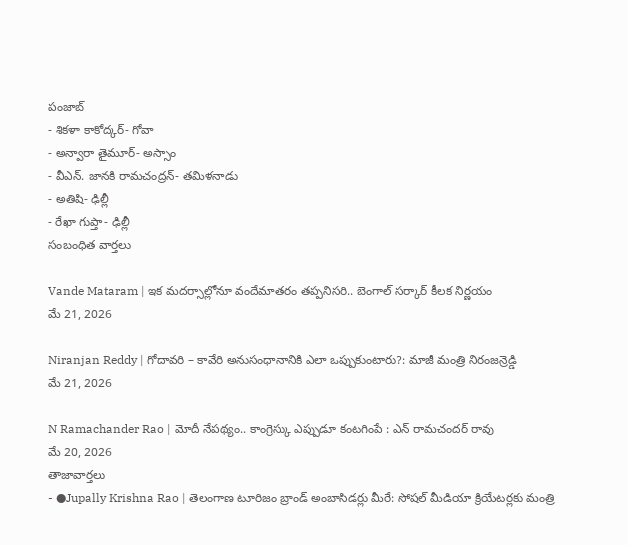పంజాబ్
- శికళా కాకోద్కర్- గోవా
- అన్వారా తైమూర్- అస్సాం
- వీఎన్. జానకి రామచంద్రన్- తమిళనాడు
- అతిషి- ఢిల్లీ
- రేఖా గుప్తా- ఢిల్లీ
సంబంధిత వార్తలు

Vande Mataram | ఇక మదర్సాల్లోనూ వందేమాతరం తప్పనిసరి.. బెంగాల్ సర్కార్ కీలక నిర్ణయం
మే 21, 2026

Niranjan Reddy | గోదావరి – కావేరి అనుసంధానానికి ఎలా ఒప్పుకుంటారు?: మాజీ మంత్రి నిరంజన్రెడ్డి
మే 21, 2026

N Ramachander Rao | మోదీ నేపథ్యం.. కాంగ్రెస్కు ఎప్పుడూ కంటగింపే : ఎన్ రామచందర్ రావు
మే 20, 2026
తాజావార్తలు
- ●Jupally Krishna Rao | తెలంగాణ టూరిజం బ్రాండ్ అంబాసిడర్లు మీరే: సోషల్ మీడియా క్రియేటర్లకు మంత్రి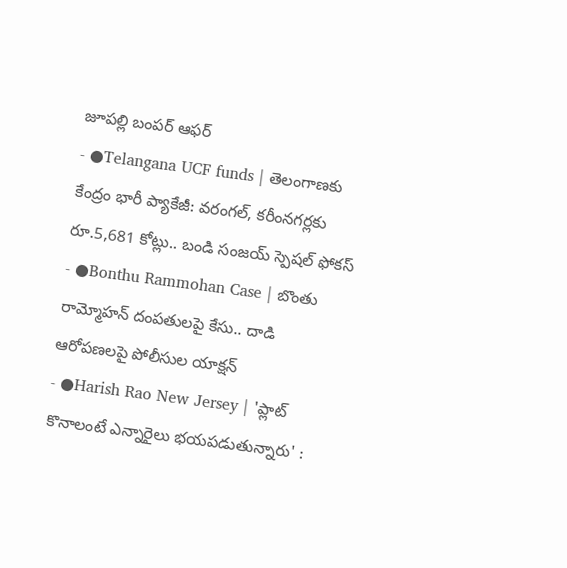జూపల్లి బంపర్ ఆఫర్
- ●Telangana UCF funds | తెలంగాణకు కేంద్రం భారీ ప్యాకేజీ: వరంగల్, కరీంనగర్లకు రూ.5,681 కోట్లు.. బండి సంజయ్ స్పెషల్ ఫోకస్
- ●Bonthu Rammohan Case | బొంతు రామ్మోహన్ దంపతులపై కేసు.. దాడి ఆరోపణలపై పోలీసుల యాక్షన్
- ●Harish Rao New Jersey | 'ప్లాట్ కొనాలంటే ఎన్నారైలు భయపడుతున్నారు' :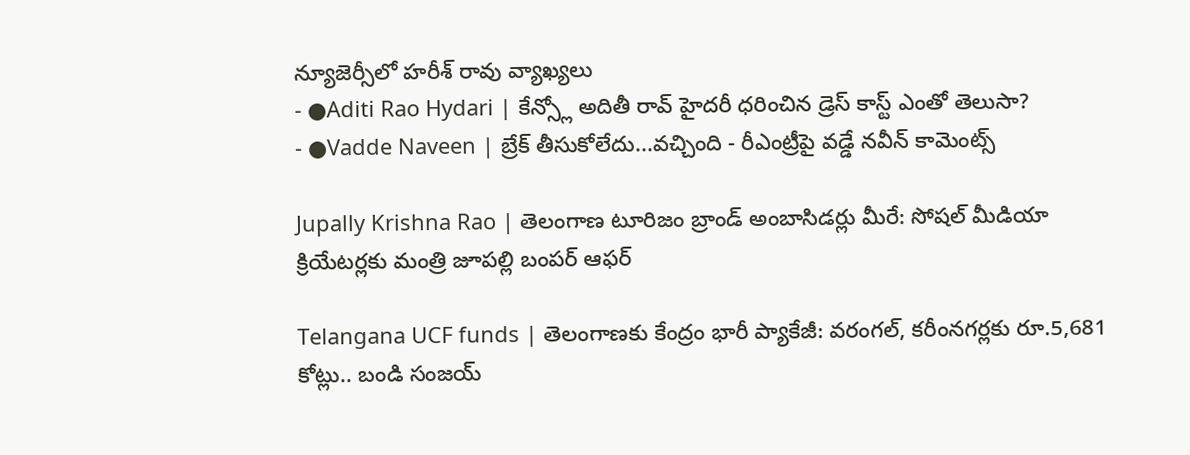న్యూజెర్సీలో హరీశ్ రావు వ్యాఖ్యలు
- ●Aditi Rao Hydari | కేన్స్లో అదితీ రావ్ హైదరీ ధరించిన డ్రెస్ కాస్ట్ ఎంతో తెలుసా?
- ●Vadde Naveen | బ్రేక్ తీసుకోలేదు...వచ్చింది - రీఎంట్రీపై వడ్డే నవీన్ కామెంట్స్

Jupally Krishna Rao | తెలంగాణ టూరిజం బ్రాండ్ అంబాసిడర్లు మీరే: సోషల్ మీడియా క్రియేటర్లకు మంత్రి జూపల్లి బంపర్ ఆఫర్

Telangana UCF funds | తెలంగాణకు కేంద్రం భారీ ప్యాకేజీ: వరంగల్, కరీంనగర్లకు రూ.5,681 కోట్లు.. బండి సంజయ్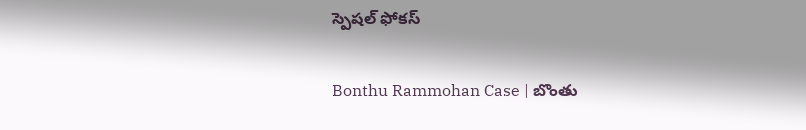స్పెషల్ ఫోకస్

Bonthu Rammohan Case | బొంతు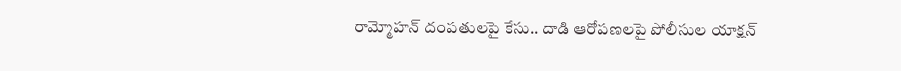రామ్మోహన్ దంపతులపై కేసు.. దాడి ఆరోపణలపై పోలీసుల యాక్షన్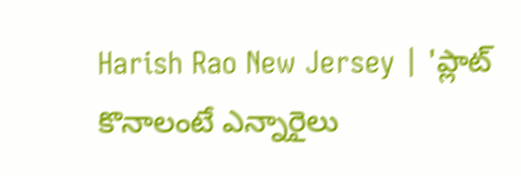Harish Rao New Jersey | 'ప్లాట్ కొనాలంటే ఎన్నారైలు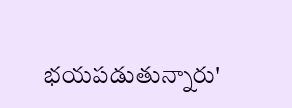భయపడుతున్నారు'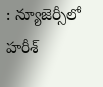: న్యూజెర్సీలో హరీశ్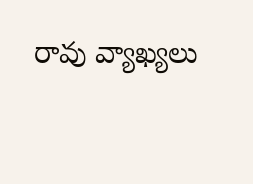రావు వ్యాఖ్యలు